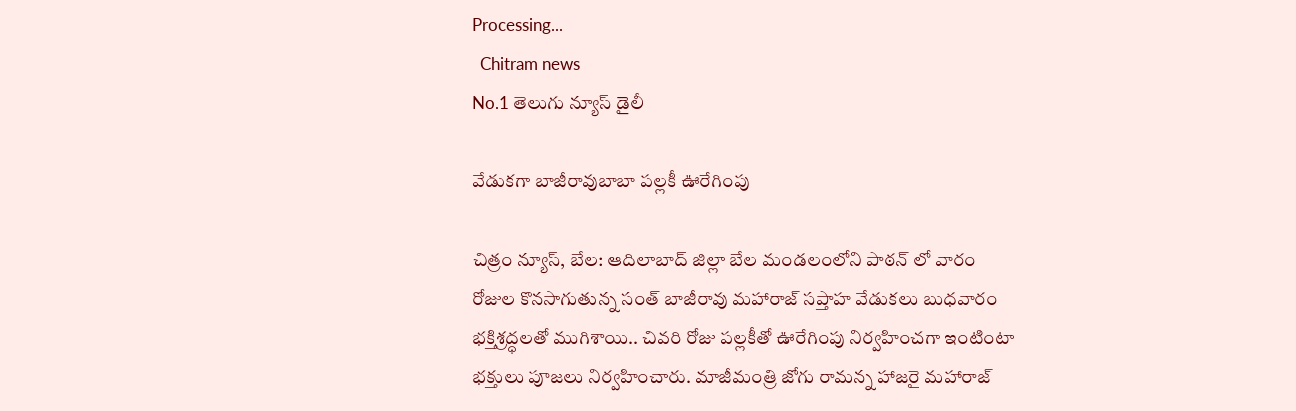Processing...
  Chitram news
No.1 తెలుగు న్యూస్ డైలీ

వేడుకగా బాజీరావుబాబా పల్లకీ ఊరేగింపు

చిత్రం న్యూస్, బేల: ఆదిలాబాద్ జిల్లా బేల మండలంలోని పాఠన్ లో వారం రోజుల కొనసాగుతున్న సంత్ బాజీరావు మహారాజ్ సప్తాహ వేడుకలు బుధవారం భక్తిశ్రద్ధలతో ముగిశాయి.. చివరి రోజు పల్లకీతో ఊరేగింపు నిర్వహించగా ఇంటింటా భక్తులు పూజలు నిర్వహించారు. మాజీమంత్రి జోగు రామన్న హాజరై మహారాజ్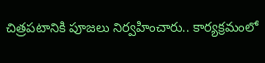చిత్రపటానికి పూజలు నిర్వహించారు.. కార్యక్రమంలో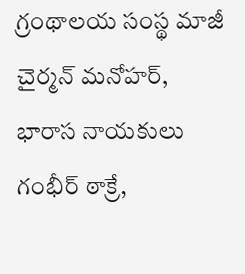గ్రంథాలయ సంస్థ మాజీ చైర్మన్ మనోహర్, భారాస నాయకులు గంభీర్ ఠాక్రే,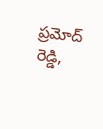ప్రమోద్ రెడ్డి,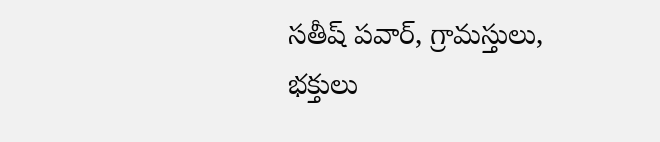సతీష్ పవార్, గ్రామస్తులు, భక్తులు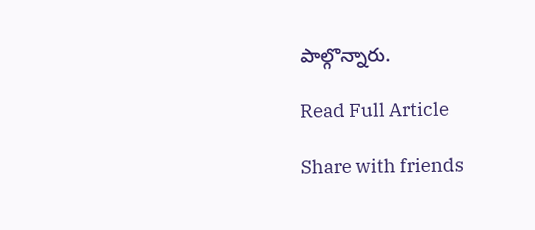పాల్గొన్నారు.

Read Full Article

Share with friends